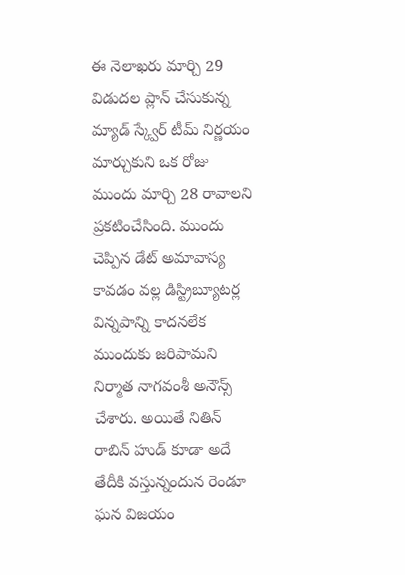ఈ నెలాఖరు మార్చి 29 విడుదల ప్లాన్ చేసుకున్న మ్యాడ్ స్క్వేర్ టీమ్ నిర్ణయం మార్చుకుని ఒక రోజు ముందు మార్చి 28 రావాలని ప్రకటించేసింది. ముందు చెప్పిన డేట్ అమావాస్య కావడం వల్ల డిస్ట్రిబ్యూటర్ల విన్నపాన్ని కాదనలేక ముందుకు జరిపామని నిర్మాత నాగవంశీ అనౌన్స్ చేశారు. అయితే నితిన్ రాబిన్ హుడ్ కూడా అదే తేదీకి వస్తున్నందున రెండూ ఘన విజయం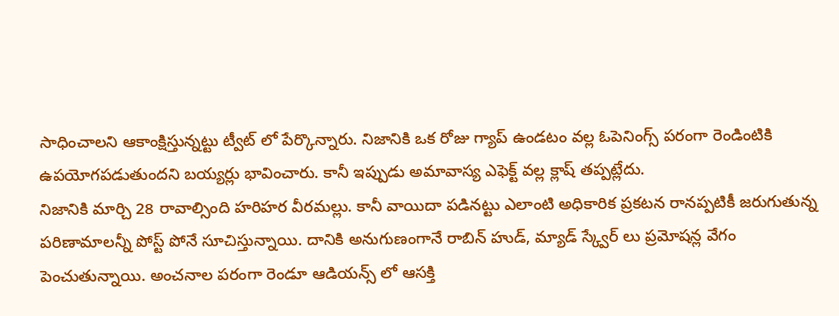సాధించాలని ఆకాంక్షిస్తున్నట్టు ట్వీట్ లో పేర్కొన్నారు. నిజానికి ఒక రోజు గ్యాప్ ఉండటం వల్ల ఓపెనింగ్స్ పరంగా రెండింటికి ఉపయోగపడుతుందని బయ్యర్లు భావించారు. కానీ ఇప్పుడు అమావాస్య ఎఫెక్ట్ వల్ల క్లాష్ తప్పట్లేదు.
నిజానికి మార్చి 28 రావాల్సింది హరిహర వీరమల్లు. కానీ వాయిదా పడినట్టు ఎలాంటి అధికారిక ప్రకటన రానప్పటికీ జరుగుతున్న పరిణామాలన్నీ పోస్ట్ పోనే సూచిస్తున్నాయి. దానికి అనుగుణంగానే రాబిన్ హుడ్, మ్యాడ్ స్క్వేర్ లు ప్రమోషన్ల వేగం పెంచుతున్నాయి. అంచనాల పరంగా రెండూ ఆడియన్స్ లో ఆసక్తి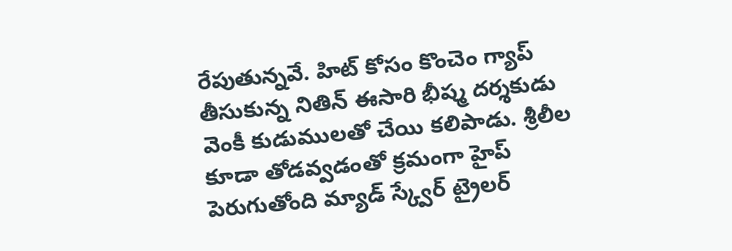రేపుతున్నవే. హిట్ కోసం కొంచెం గ్యాప్ తీసుకున్న నితిన్ ఈసారి భీష్మ దర్శకుడు వెంకీ కుడుములతో చేయి కలిపాడు. శ్రీలీల కూడా తోడవ్వడంతో క్రమంగా హైప్ పెరుగుతోంది మ్యాడ్ స్క్వేర్ ట్రైలర్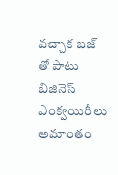వచ్చాక బజ్ తో పాటు బిజినెస్ ఎంక్వయిరీలు అమాంతం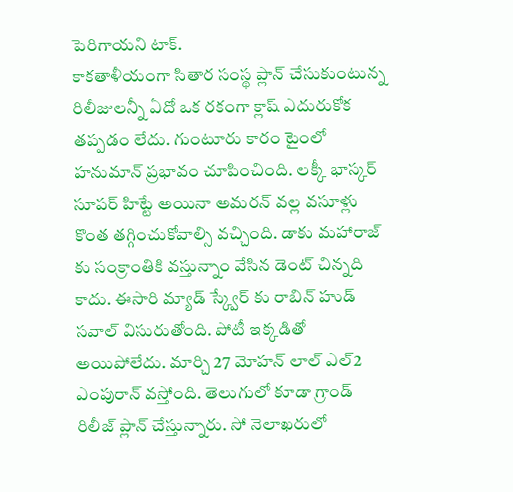పెరిగాయని టాక్.
కాకతాళీయంగా సితార సంస్థ ప్లాన్ చేసుకుంటున్న రిలీజులన్నీ ఏదో ఒక రకంగా క్లాష్ ఎదురుకోక తప్పడం లేదు. గుంటూరు కారం టైంలో హనుమాన్ ప్రభావం చూపించింది. లక్కీ భాస్కర్ సూపర్ హిట్టే అయినా అమరన్ వల్ల వసూళ్లు కొంత తగ్గించుకోవాల్సి వచ్చింది. డాకు మహారాజ్ కు సంక్రాంతికి వస్తున్నాం వేసిన డెంట్ చిన్నది కాదు. ఈసారి మ్యాడ్ స్క్వేర్ కు రాబిన్ హుడ్ సవాల్ విసురుతోంది. పోటీ ఇక్కడితో అయిపోలేదు. మార్చి 27 మోహన్ లాల్ ఎల్2 ఎంపురాన్ వస్తోంది. తెలుగులో కూడా గ్రాండ్ రిలీజ్ ప్లాన్ చేస్తున్నారు. సో నెలాఖరులో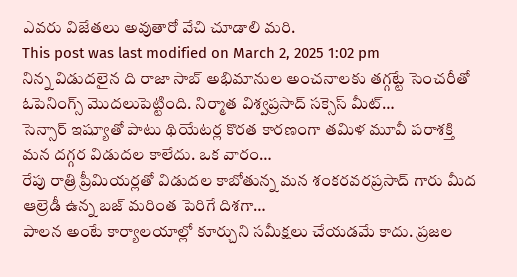ఎవరు విజేతలు అవుతారో వేచి చూడాలి మరి.
This post was last modified on March 2, 2025 1:02 pm
నిన్న విడుదలైన ది రాజా సాబ్ అభిమానుల అంచనాలకు తగ్గట్టే సెంచరీతో ఓపెనింగ్స్ మొదలుపెట్టింది. నిర్మాత విశ్వప్రసాద్ సక్సెస్ మీట్…
సెన్సార్ ఇష్యూతో పాటు థియేటర్ల కొరత కారణంగా తమిళ మూవీ పరాశక్తి మన దగ్గర విడుదల కాలేదు. ఒక వారం…
రేపు రాత్రి ప్రీమియర్లతో విడుదల కాబోతున్న మన శంకరవరప్రసాద్ గారు మీద ఆల్రెడీ ఉన్న బజ్ మరింత పెరిగే దిశగా…
పాలన అంటే కార్యాలయాల్లో కూర్చుని సమీక్షలు చేయడమే కాదు. ప్రజల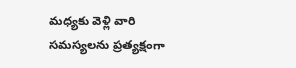మధ్యకు వెళ్లి వారి సమస్యలను ప్రత్యక్షంగా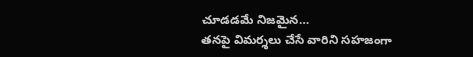చూడడమే నిజమైన…
తనపై విమర్శలు చేసే వారిని సహజంగా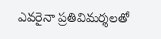ఎవరైనా ప్రతివిమర్శలతో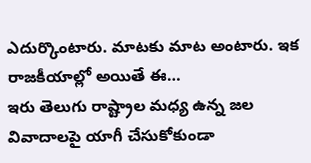ఎదుర్కొంటారు. మాటకు మాట అంటారు. ఇక రాజకీయాల్లో అయితే ఈ…
ఇరు తెలుగు రాష్ట్రాల మధ్య ఉన్న జల వివాదాలపై యాగీ చేసుకోకుండా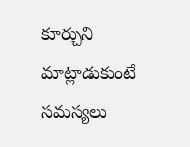కూర్చుని మాట్లాడుకుంటే సమస్యలు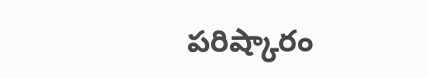పరిష్కారం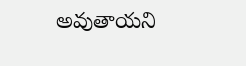అవుతాయని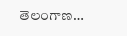తెలంగాణ…